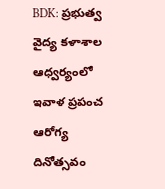BDK: ప్రభుత్వ వైద్య కళాశాల ఆధ్వర్యంలో ఇవాళ ప్రపంచ ఆరోగ్య దినోత్సవం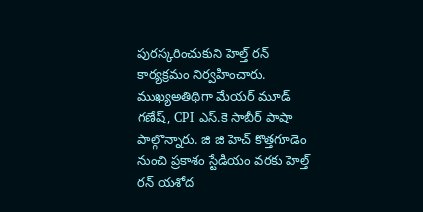పురస్కరించుకుని హెల్త్ రన్ కార్యక్రమం నిర్వహించారు. ముఖ్యఅతిథిగా మేయర్ మూడ్ గణేష్, CPI ఎస్.కె సాబీర్ పాషా పాల్గొన్నారు. జి జి హెచ్ కొత్తగూడెం నుంచి ప్రకాశం స్టేడియం వరకు హెల్త్ రన్ యశోద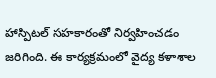హాస్పిటల్ సహకారంతో నిర్వహించడం జరిగింది. ఈ కార్యక్రమంలో వైద్య కళాశాల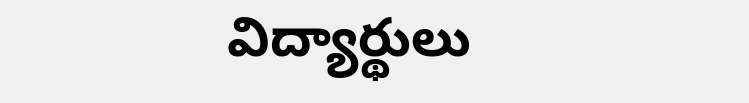విద్యార్థులు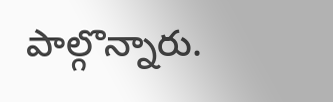పాల్గొన్నారు.